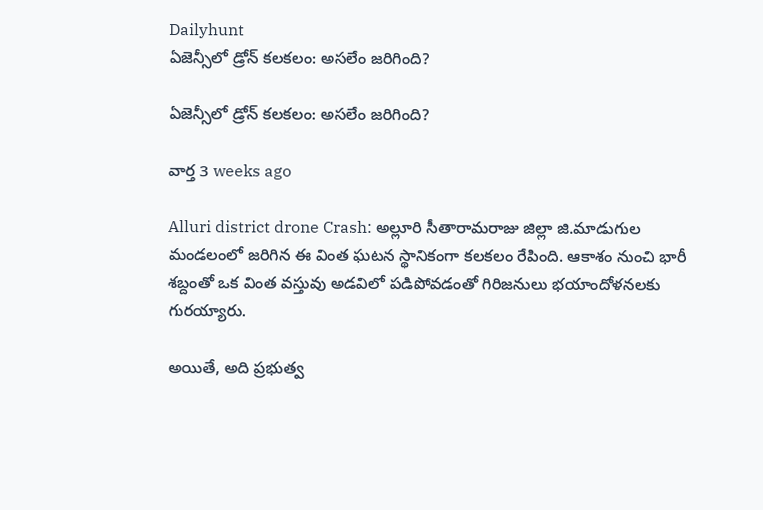Dailyhunt
ఏజెన్సీలో డ్రోన్ కలకలం: అసలేం జరిగింది?

ఏజెన్సీలో డ్రోన్ కలకలం: అసలేం జరిగింది?

వార్త 3 weeks ago

Alluri district drone Crash: అల్లూరి సీతారామరాజు జిల్లా జి.మాడుగుల మండలంలో జరిగిన ఈ వింత ఘటన స్థానికంగా కలకలం రేపింది. ఆకాశం నుంచి భారీ శబ్దంతో ఒక వింత వస్తువు అడవిలో పడిపోవడంతో గిరిజనులు భయాందోళనలకు గురయ్యారు.

అయితే, అది ప్రభుత్వ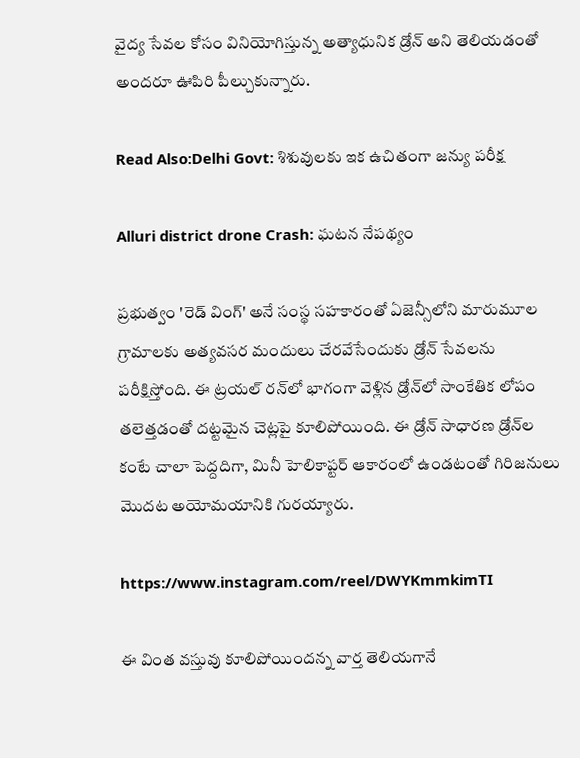వైద్య సేవల కోసం వినియోగిస్తున్న అత్యాధునిక డ్రోన్ అని తెలియడంతో అందరూ ఊపిరి పీల్చుకున్నారు.

Read Also:Delhi Govt: శిశువులకు ఇక ఉచితంగా జన్యు పరీక్ష

Alluri district drone Crash: ఘటన నేపథ్యం

ప్రభుత్వం 'రెడ్ వింగ్' అనే సంస్థ సహకారంతో ఏజెన్సీలోని మారుమూల గ్రామాలకు అత్యవసర మందులు చేరవేసేందుకు డ్రోన్ సేవలను పరీక్షిస్తోంది. ఈ ట్రయల్ రన్‌లో భాగంగా వెళ్లిన డ్రోన్‌లో సాంకేతిక లోపం తలెత్తడంతో దట్టమైన చెట్లపై కూలిపోయింది. ఈ డ్రోన్ సాధారణ డ్రోన్‌ల కంటే చాలా పెద్దదిగా, మినీ హెలికాప్టర్ ఆకారంలో ఉండటంతో గిరిజనులు మొదట అయోమయానికి గురయ్యారు.

https://www.instagram.com/reel/DWYKmmkimTI

ఈ వింత వస్తువు కూలిపోయిందన్న వార్త తెలియగానే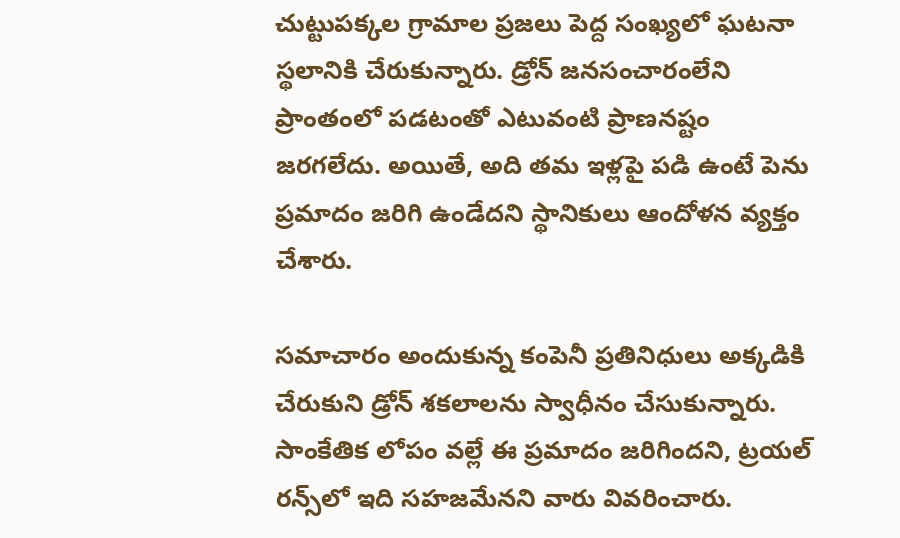చుట్టుపక్కల గ్రామాల ప్రజలు పెద్ద సంఖ్యలో ఘటనా స్థలానికి చేరుకున్నారు. డ్రోన్ జనసంచారంలేని ప్రాంతంలో పడటంతో ఎటువంటి ప్రాణనష్టం జరగలేదు. అయితే, అది తమ ఇళ్లపై పడి ఉంటే పెను ప్రమాదం జరిగి ఉండేదని స్థానికులు ఆందోళన వ్యక్తం చేశారు.

సమాచారం అందుకున్న కంపెనీ ప్రతినిధులు అక్కడికి చేరుకుని డ్రోన్ శకలాలను స్వాధీనం చేసుకున్నారు. సాంకేతిక లోపం వల్లే ఈ ప్రమాదం జరిగిందని, ట్రయల్ రన్స్‌లో ఇది సహజమేనని వారు వివరించారు.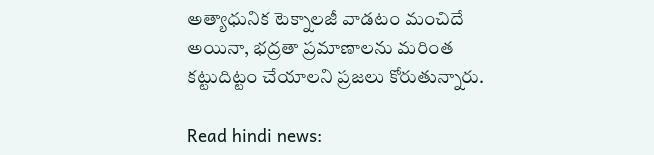అత్యాధునిక టెక్నాలజీ వాడటం మంచిదే అయినా, భద్రతా ప్రమాణాలను మరింత కట్టుదిట్టం చేయాలని ప్రజలు కోరుతున్నారు.

Read hindi news: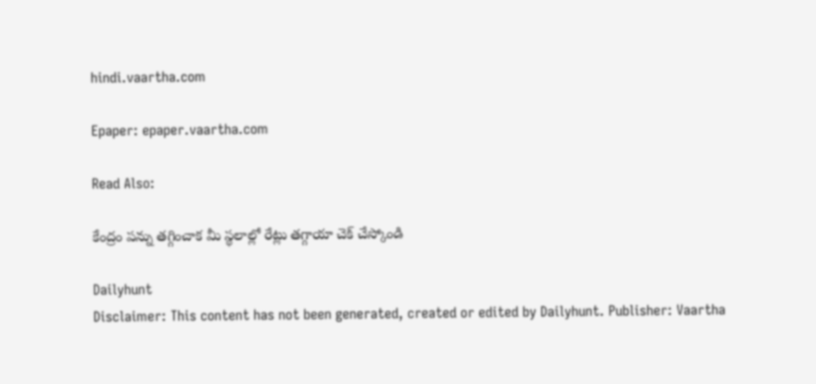hindi.vaartha.com

Epaper: epaper.vaartha.com

Read Also:

కేంద్రం పన్ను తగ్గించాక మీ స్థలాల్లో రేట్లు తగ్గాయా చెక్ చేస్కోండి

Dailyhunt
Disclaimer: This content has not been generated, created or edited by Dailyhunt. Publisher: Vaartha